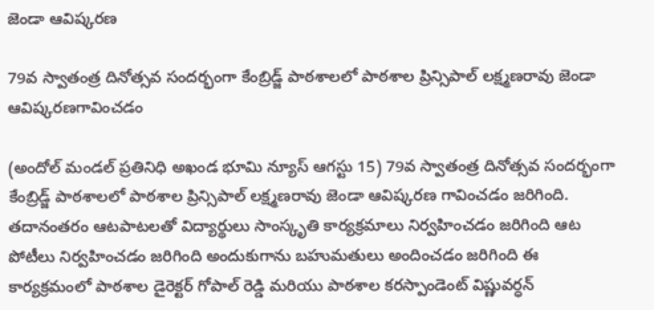జెండా ఆవిష్కరణ

79వ స్వాతంత్ర దినోత్సవ సందర్భంగా కేంబ్రిడ్జ్ పాఠశాలలో పాఠశాల ప్రిన్సిపాల్ లక్ష్మణరావు జెండా ఆవిష్కరణగావించడం

(అందోల్ మండల్ ప్రతినిధి అఖండ భూమి న్యూస్ ఆగస్టు 15) 79వ స్వాతంత్ర దినోత్సవ సందర్భంగా కేంబ్రిడ్జ్ పాఠశాలలో పాఠశాల ప్రిన్సిపాల్ లక్ష్మణరావు జెండా ఆవిష్కరణ గావించడం జరిగింది. తదానంతరం ఆటపాటలతో విద్యార్థులు సాంస్కృతి కార్యక్రమాలు నిర్వహించడం జరిగింది ఆట పోటీలు నిర్వహించడం జరిగింది అందుకుగాను బహుమతులు అందించడం జరిగింది ఈ కార్యక్రమంలో పాఠశాల డైరెక్టర్ గోపాల్ రెడ్డి మరియు పాఠశాల కరస్పాండెంట్ విష్ణువర్ధన్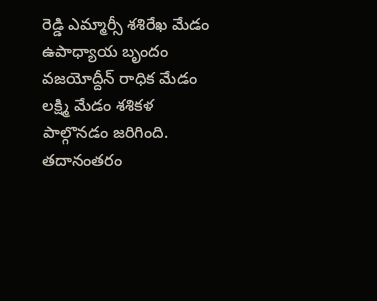రెడ్డి ఎమ్మార్సీ శశిరేఖ మేడం ఉపాధ్యాయ బృందం వజయోద్దీన్ రాధిక మేడం లక్ష్మి మేడం శశికళ పాల్గొనడం జరిగింది. తదానంతరం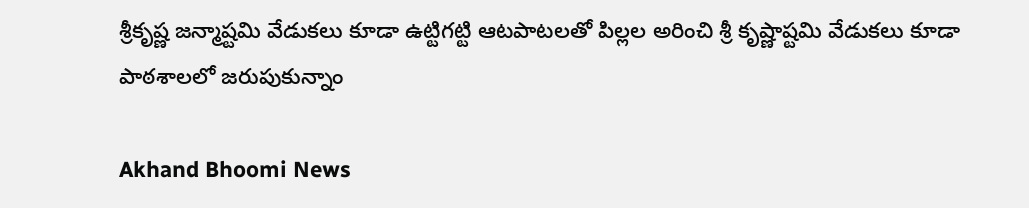శ్రీకృష్ణ జన్మాష్టమి వేడుకలు కూడా ఉట్టిగట్టి ఆటపాటలతో పిల్లల అరించి శ్రీ కృష్ణాష్టమి వేడుకలు కూడా పాఠశాలలో జరుపుకున్నాం

Akhand Bhoomi News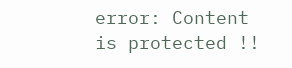error: Content is protected !!